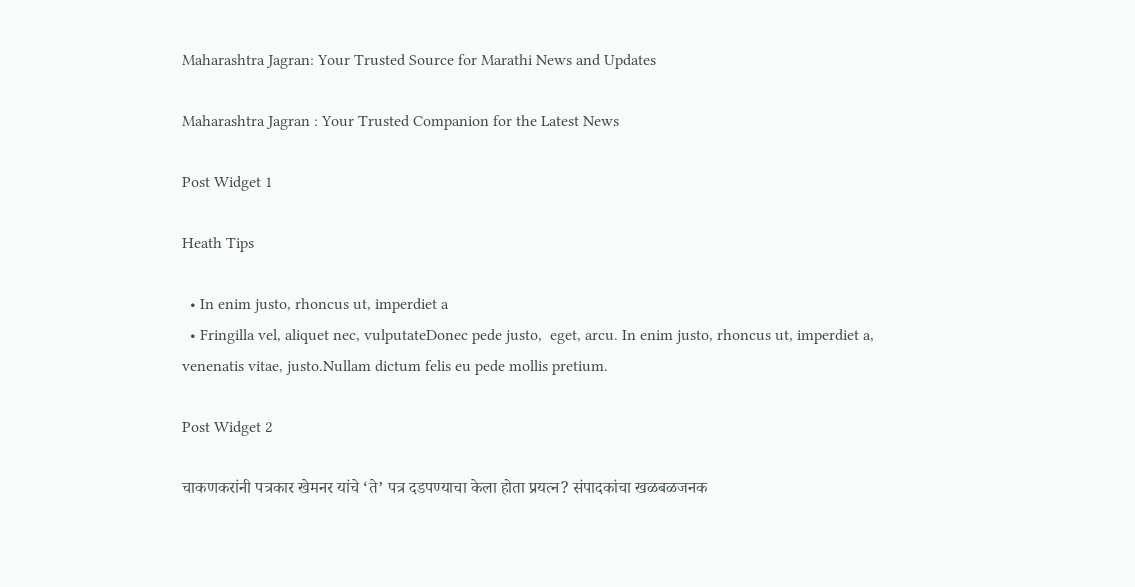Maharashtra Jagran: Your Trusted Source for Marathi News and Updates

Maharashtra Jagran : Your Trusted Companion for the Latest News

Post Widget 1

Heath Tips

  • In enim justo, rhoncus ut, imperdiet a
  • Fringilla vel, aliquet nec, vulputateDonec pede justo,  eget, arcu. In enim justo, rhoncus ut, imperdiet a, venenatis vitae, justo.Nullam dictum felis eu pede mollis pretium.

Post Widget 2

चाकणकरांनी पत्रकार खेमनर यांचे ‘ते’ पत्र दडपण्याचा केला होता प्रयत्न? संपादकांचा खळबळजनक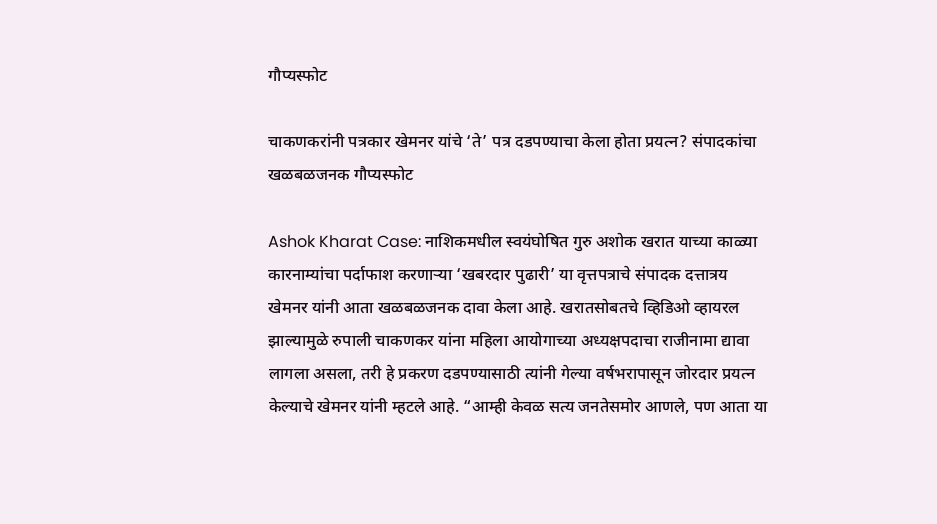गौप्यस्फोट

चाकणकरांनी पत्रकार खेमनर यांचे ‘ते’ पत्र दडपण्याचा केला होता प्रयत्न? संपादकांचा खळबळजनक गौप्यस्फोट

Ashok Kharat Case: नाशिकमधील स्वयंघोषित गुरु अशोक खरात याच्या काळ्या कारनाम्यांचा पर्दाफाश करणाऱ्या ‘खबरदार पुढारी’ या वृत्तपत्राचे संपादक दत्तात्रय खेमनर यांनी आता खळबळजनक दावा केला आहे. खरातसोबतचे व्हिडिओ व्हायरल झाल्यामुळे रुपाली चाकणकर यांना महिला आयोगाच्या अध्यक्षपदाचा राजीनामा द्यावा लागला असला, तरी हे प्रकरण दडपण्यासाठी त्यांनी गेल्या वर्षभरापासून जोरदार प्रयत्न केल्याचे खेमनर यांनी म्हटले आहे. “आम्ही केवळ सत्य जनतेसमोर आणले, पण आता या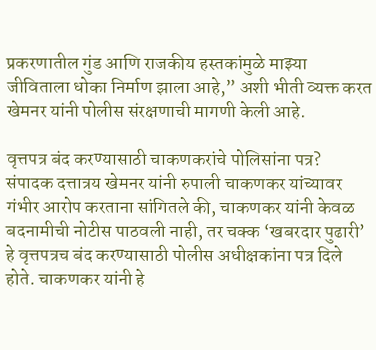प्रकरणातील गुंड आणि राजकीय हस्तकांमुळे माझ्या जीविताला धोका निर्माण झाला आहे,” अशी भीती व्यक्त करत खेमनर यांनी पोलीस संरक्षणाची मागणी केली आहे.

वृत्तपत्र बंद करण्यासाठी चाकणकरांचे पोलिसांना पत्र?
संपादक दत्तात्रय खेमनर यांनी रुपाली चाकणकर यांच्यावर गंभीर आरोप करताना सांगितले की, चाकणकर यांनी केवळ बदनामीची नोटीस पाठवली नाही, तर चक्क ‘खबरदार पुढारी’ हे वृत्तपत्रच बंद करण्यासाठी पोलीस अधीक्षकांना पत्र दिले होते. चाकणकर यांनी हे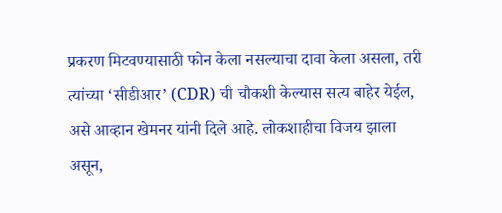प्रकरण मिटवण्यासाठी फोन केला नसल्याचा दावा केला असला, तरी त्यांच्या ‘सीडीआर’ (CDR) ची चौकशी केल्यास सत्य बाहेर येईल, असे आव्हान खेमनर यांनी दिले आहे. लोकशाहीचा विजय झाला असून,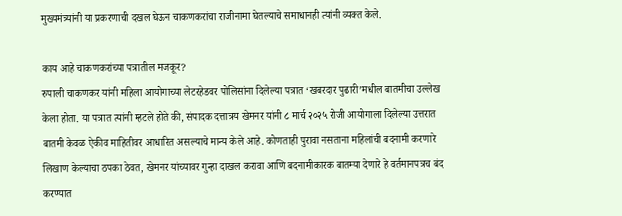मुख्यमंत्र्यांनी या प्रकरणाची दखल घेऊन चाकणकरांचा राजीनामा घेतल्याचे समाधानही त्यांनी व्यक्त केले.

काय आहे चाकणकरांच्या पत्रातील मजकूर?
रुपाली चाकणकर यांनी महिला आयोगाच्या लेटरहेडवर पोलिसांना दिलेल्या पत्रात ‘खबरदार पुढारी’मधील बातमीचा उल्लेख केला होता. या पत्रात त्यांनी म्हटले होते की, संपादक दत्तात्रय खेमनर यांनी ८ मार्च २०२५ रोजी आयोगाला दिलेल्या उत्तरात बातमी केवळ ऐकीव माहितीवर आधारित असल्याचे मान्य केले आहे. कोणताही पुरावा नसताना महिलांची बदनामी करणारे लिखाण केल्याचा ठपका ठेवत, खेमनर यांच्यावर गुन्हा दाखल करावा आणि बदनामीकारक बातम्या देणारे हे वर्तमानपत्रच बंद करण्यात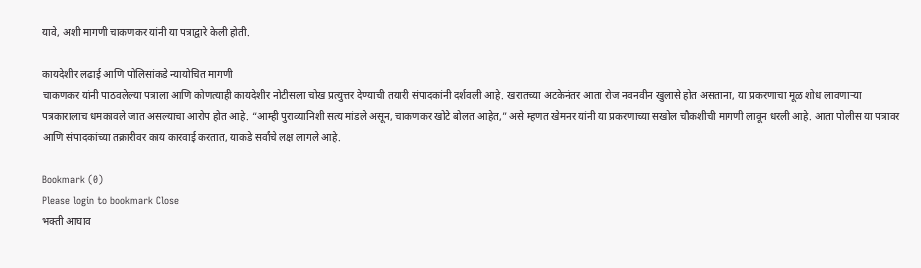यावे, अशी मागणी चाकणकर यांनी या पत्राद्वारे केली होती.

कायदेशीर लढाई आणि पोलिसांकडे न्यायोचित मागणी
चाकणकर यांनी पाठवलेल्या पत्राला आणि कोणत्याही कायदेशीर नोटीसला चोख प्रत्युत्तर देण्याची तयारी संपादकांनी दर्शवली आहे. खरातच्या अटकेनंतर आता रोज नवनवीन खुलासे होत असताना, या प्रकरणाचा मूळ शोध लावणाऱ्या पत्रकारालाच धमकावले जात असल्याचा आरोप होत आहे. “आम्ही पुराव्यानिशी सत्य मांडले असून, चाकणकर खोटे बोलत आहेत,” असे म्हणत खेमनर यांनी या प्रकरणाच्या सखोल चौकशीची मागणी लावून धरली आहे. आता पोलीस या पत्रावर आणि संपादकांच्या तक्रारीवर काय कारवाई करतात, याकडे सर्वांचे लक्ष लागले आहे.

Bookmark (0)
Please login to bookmark Close
भक्ती आघाव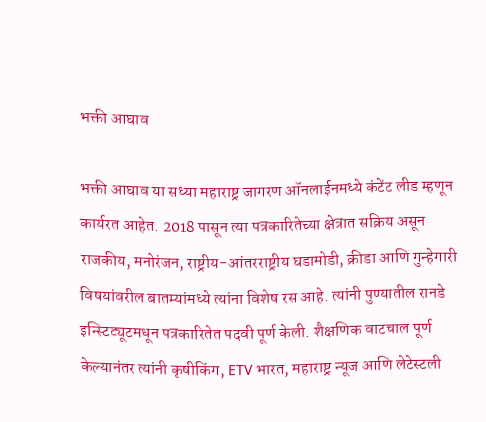भक्ती आघाव

भक्ती आघाव या सध्या महाराष्ट्र जागरण ऑनलाईनमध्ये कंटेंट लीड म्हणून कार्यरत आहेत. 2018 पासून त्या पत्रकारितेच्या क्षेत्रात सक्रिय असून राजकीय, मनोरंजन, राष्ट्रीय-आंतरराष्ट्रीय घडामोडी, क्रीडा आणि गुन्हेगारी विषयांवरील बातम्यांमध्ये त्यांना विशेष रस आहे. त्यांनी पुण्यातील रानडे इन्स्टिट्यूटमधून पत्रकारितेत पदवी पूर्ण केली. शैक्षणिक वाटचाल पूर्ण केल्यानंतर त्यांनी कृषीकिंग, ETV भारत, महाराष्ट्र न्यूज आणि लेटेस्टली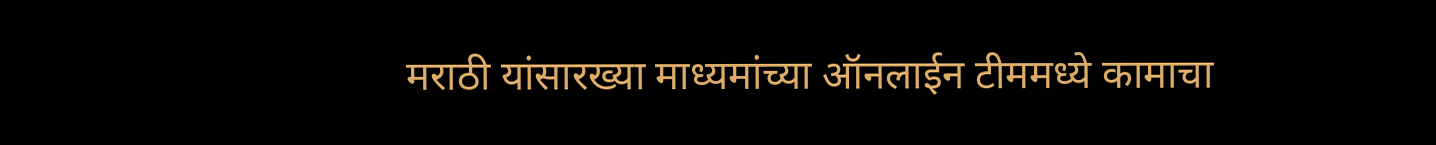मराठी यांसारख्या माध्यमांच्या ऑनलाईन टीममध्ये कामाचा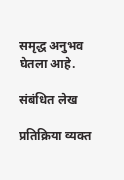समृद्ध अनुभव घेतला आहे.

संबंधित लेख

प्रतिक्रिया व्यक्त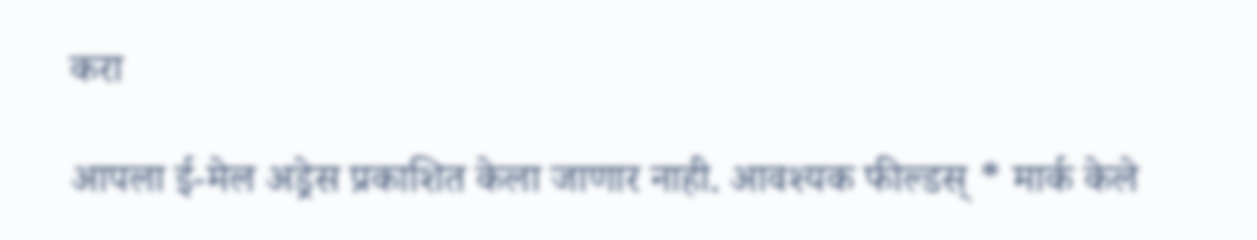करा

आपला ई-मेल अड्रेस प्रकाशित केला जाणार नाही. आवश्यक फील्डस् * मार्क केले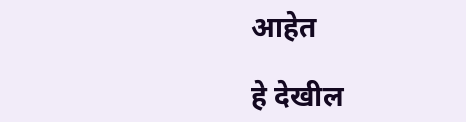आहेत

हे देखील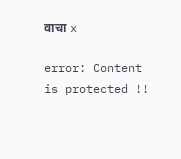वाचा x

error: Content is protected !!